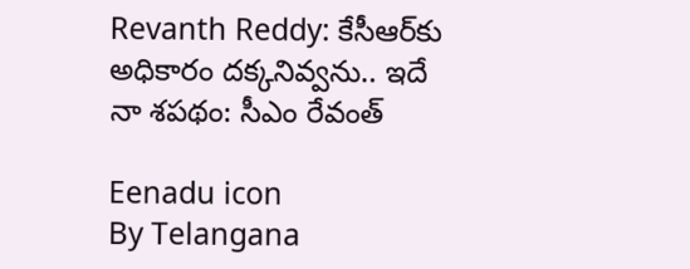Revanth Reddy: కేసీఆర్‌కు అధికారం దక్కనివ్వను.. ఇదే నా శపథం: సీఎం రేవంత్‌

Eenadu icon
By Telangana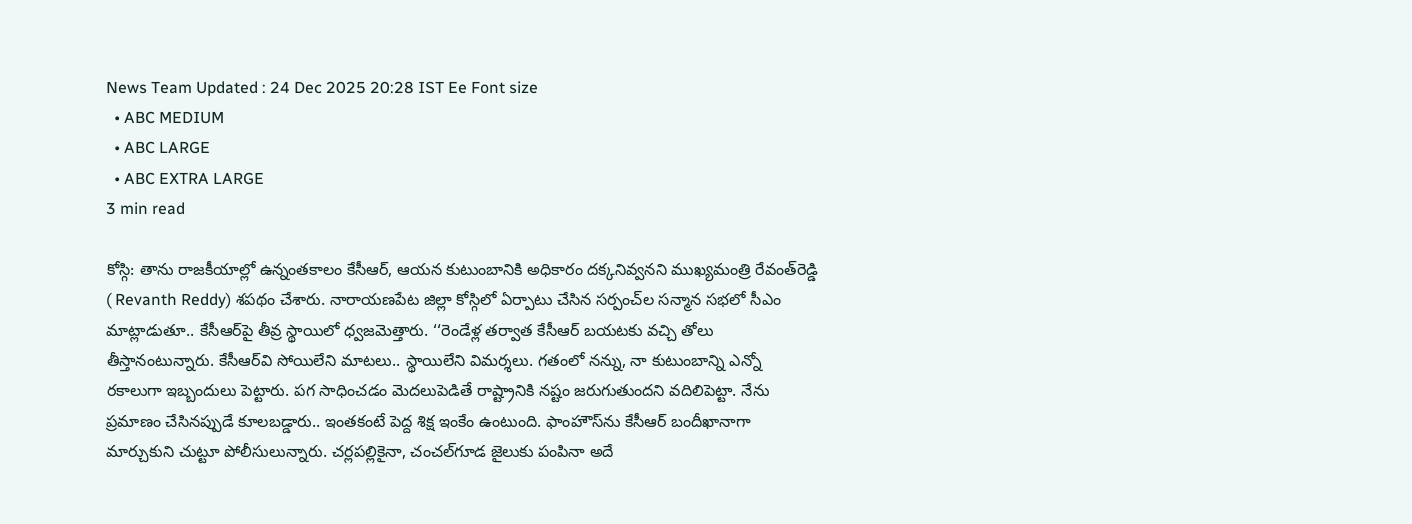News Team Updated : 24 Dec 2025 20:28 IST Ee Font size
  • ABC MEDIUM
  • ABC LARGE
  • ABC EXTRA LARGE
3 min read

కోస్గి: తాను రాజకీయాల్లో ఉన్నంతకాలం కేసీఆర్‌, ఆయన కుటుంబానికి అధికారం దక్కనివ్వనని ముఖ్యమంత్రి రేవంత్‌రెడ్డి ( Revanth Reddy) శపథం చేశారు. నారాయణపేట జిల్లా కోస్గిలో ఏర్పాటు చేసిన సర్పంచ్‌ల సన్మాన సభలో సీఎం మాట్లాడుతూ.. కేసీఆర్‌పై తీవ్ర స్థాయిలో ధ్వజమెత్తారు. ‘‘రెండేళ్ల తర్వాత కేసీఆర్‌ బయటకు వచ్చి తోలు తీస్తానంటున్నారు. కేసీఆర్‌వి సోయిలేని మాటలు.. స్థాయిలేని విమర్శలు. గతంలో నన్ను, నా కుటుంబాన్ని ఎన్నో రకాలుగా ఇబ్బందులు పెట్టారు. పగ సాధించడం మెదలుపెడితే రాష్ట్రానికి నష్టం జరుగుతుందని వదిలిపెట్టా. నేను ప్రమాణం చేసినప్పుడే కూలబడ్డారు.. ఇంతకంటే పెద్ద శిక్ష ఇంకేం ఉంటుంది. ఫాంహౌస్‌ను కేసీఆర్‌ బందీఖానాగా మార్చుకుని చుట్టూ పోలీసులున్నారు. చర్లపల్లికైనా, చంచల్‌గూడ జైలుకు పంపినా అదే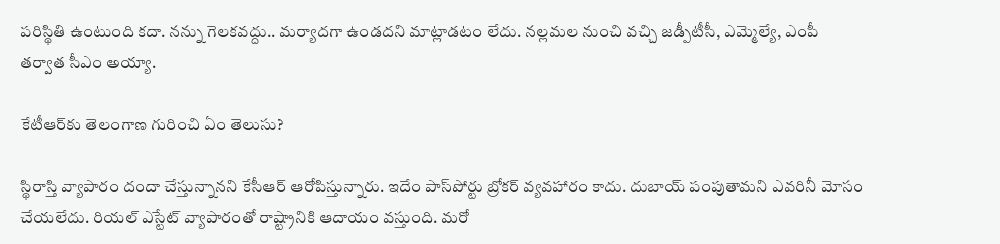పరిస్థితి ఉంటుంది కదా. నన్ను గెలకవద్దు.. మర్యాదగా ఉండదని మాట్లాడటం లేదు. నల్లమల నుంచి వచ్చి జడ్పీటీసీ, ఎమ్మెల్యే, ఎంపీ తర్వాత సీఎం అయ్యా.

కేటీఆర్‌కు తెలంగాణ గురించి ఏం తెలుసు?

స్థిరాస్తి వ్యాపారం దందా చేస్తున్నానని కేసీఆర్‌ ఆరోపిస్తున్నారు. ఇదేం పాస్‌పోర్టు బ్రోకర్‌ వ్యవహారం కాదు. దుబాయ్‌ పంపుతామని ఎవరినీ మోసం చేయలేదు. రియల్‌ ఎస్టేట్‌ వ్యాపారంతో రాష్ట్రానికి ఆదాయం వస్తుంది. మరో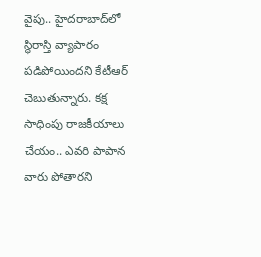వైపు.. హైదరాబాద్‌లో స్థిరాస్తి వ్యాపారం పడిపోయిందని కేటీఆర్‌ చెబుతున్నారు. కక్ష సాధింపు రాజకీయాలు చేయం.. ఎవరి పాపాన వారు పోతారని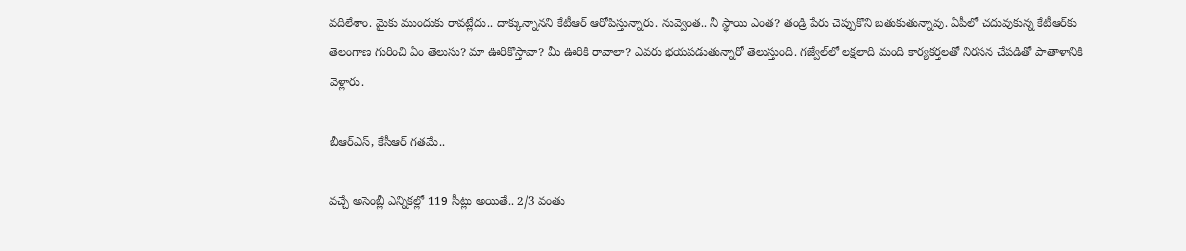వదిలేశాం. మైకు ముందుకు రావట్లేదు.. దాక్కున్నానని కేటీఆర్‌ ఆరోపిస్తున్నారు. నువ్వెంత.. నీ స్థాయి ఎంత? తండ్రి పేరు చెప్పుకొని బతుకుతున్నావు. ఏపీలో చదువుకున్న కేటీఆర్‌కు తెలంగాణ గురించి ఏం తెలుసు? మా ఊరికొస్తావా? మీ ఊరికి రావాలా? ఎవరు భయపడుతున్నారో తెలుస్తుంది. గజ్వేల్‌లో లక్షలాది మంది కార్యకర్తలతో నిరసన చేపడితో పాతాళానికి వెళ్లారు.

బీఆర్‌ఎస్‌, కేసీఆర్‌ గతమే..

వచ్చే అసెంబ్లీ ఎన్నికల్లో 119 సీట్లు అయితే.. 2/3 వంతు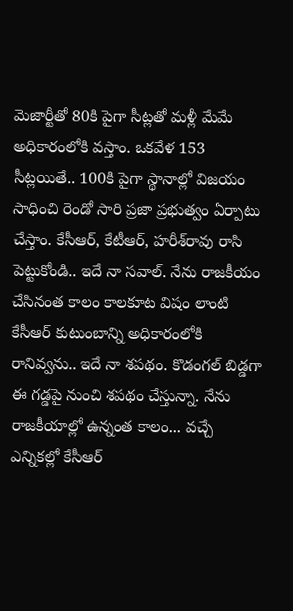మెజార్టీతో 80కి పైగా సీట్లతో మళ్లీ మేమే అధికారంలోకి వస్తాం. ఒకవేళ 153 సీట్లయితే.. 100కి పైగా స్థానాల్లో విజయం సాధించి రెండో సారి ప్రజా ప్రభుత్వం ఏర్పాటు చేస్తాం. కేసీఆర్‌, కేటీఆర్‌, హరీశ్‌రావు రాసి పెట్టుకోండి.. ఇదే నా సవాల్‌. నేను రాజకీయం చేసినంత కాలం కాలకూట విషం లాంటి కేసీఆర్‌ కుటుంబాన్ని అధికారంలోకి రానివ్వను.. ఇదే నా శపథం. కొడంగల్‌ బిడ్డగా ఈ గడ్డపై నుంచి శపథం చేస్తున్నా. నేను రాజకీయాల్లో ఉన్నంత కాలం... వచ్చే ఎన్నికల్లో కేసీఆర్‌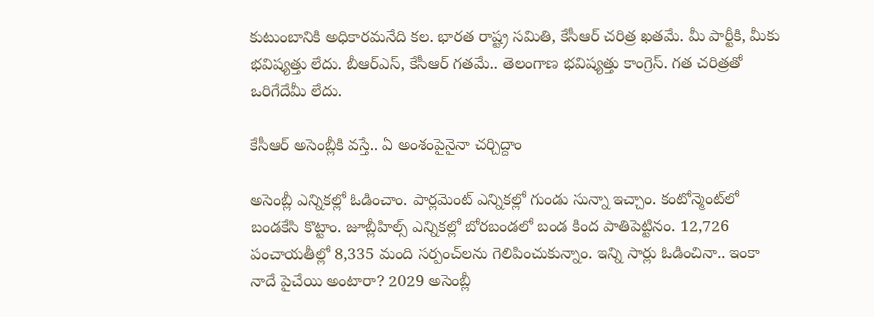కుటుంబానికి అధికారమనేది కల. భారత రాష్ట్ర సమితి, కేసీఆర్‌ చరిత్ర ఖతమే. మీ పార్టీకి, మీకు భవిష్యత్తు లేదు. బీఆర్‌ఎస్‌, కేసీఆర్‌ గతమే.. తెలంగాణ భవిష్యత్తు కాంగ్రెస్‌. గత చరిత్రతో ఒరిగేదేమీ లేదు.

కేసీఆర్‌ అసెంబ్లీకి వస్తే.. ఏ అంశంపైనైనా చర్చిద్దాం

అసెంబ్లీ ఎన్నికల్లో ఓడించాం. పార్లమెంట్‌ ఎన్నికల్లో గుండు సున్నా ఇచ్చాం. కంటోన్మెంట్‌లో బండకేసి కొట్టాం. జూబ్లీహిల్స్‌ ఎన్నికల్లో బోరబండలో బండ కింద పాతిపెట్టినం. 12,726  పంచాయతీల్లో 8,335 మంది సర్పంచ్‌లను గెలిపించుకున్నాం. ఇన్ని సార్లు ఓడించినా.. ఇంకా నాదే పైచేయి అంటారా? 2029 అసెంబ్లీ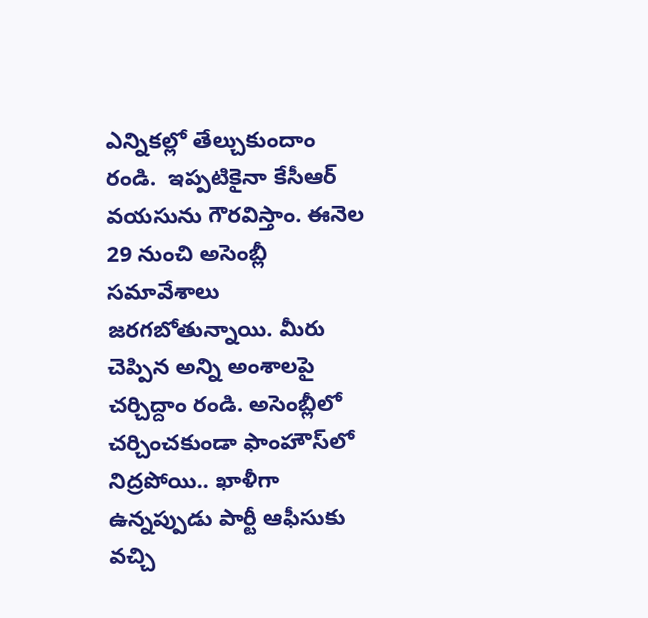ఎన్నికల్లో తేల్చుకుందాం రండి.  ఇప్పటికైనా కేసీఆర్‌ వయసును గౌరవిస్తాం. ఈనెల 29 నుంచి అసెంబ్లీ సమావేశాలు జరగబోతున్నాయి. మీరు చెప్పిన అన్ని అంశాలపై చర్చిద్దాం రండి. అసెంబ్లీలో చర్చించకుండా ఫాంహౌస్‌లో నిద్రపోయి.. ఖాళీగా ఉన్నప్పుడు పార్టీ ఆఫీసుకు వచ్చి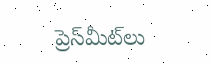ప్రెస్‌మీట్‌లు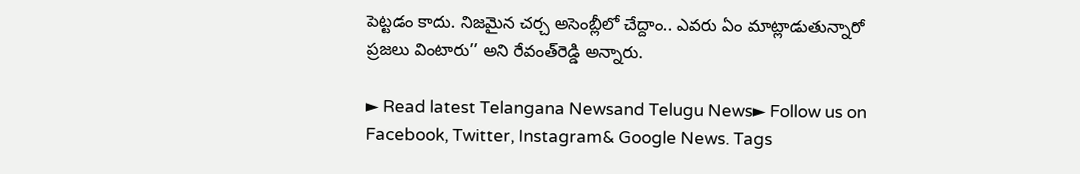పెట్టడం కాదు. నిజమైన చర్చ అసెంబ్లీలో చేద్దాం.. ఎవరు ఏం మాట్లాడుతున్నారో ప్రజలు వింటారు’’ అని రేవంత్‌రెడ్డి అన్నారు.

► Read latest Telangana Newsand Telugu News► Follow us on Facebook, Twitter, Instagram& Google News. Tags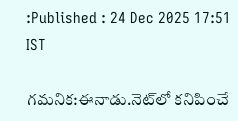:Published : 24 Dec 2025 17:51 IST

గమనిక:ఈనాడు.నెట్‌లో కనిపించే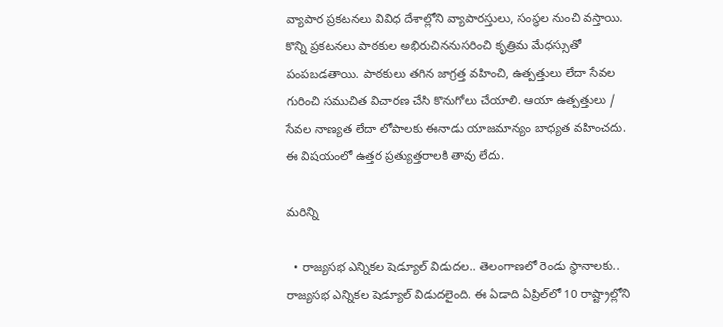వ్యాపార ప్రకటనలు వివిధ దేశాల్లోని వ్యాపారస్తులు, సంస్థల నుంచి వస్తాయి. కొన్ని ప్రకటనలు పాఠకుల అభిరుచిననుసరించి కృత్రిమ మేధస్సుతో పంపబడతాయి. పాఠకులు తగిన జాగ్రత్త వహించి, ఉత్పత్తులు లేదా సేవల గురించి సముచిత విచారణ చేసి కొనుగోలు చేయాలి. ఆయా ఉత్పత్తులు / సేవల నాణ్యత లేదా లోపాలకు ఈనాడు యాజమాన్యం బాధ్యత వహించదు. ఈ విషయంలో ఉత్తర ప్రత్యుత్తరాలకి తావు లేదు.

మరిన్ని

  • రాజ్యసభ ఎన్నికల షెడ్యూల్ విడుదల.. తెలంగాణలో రెండు స్థానాలకు.. రాజ్యసభ ఎన్నికల షెడ్యూల్‌ విడుదలైంది. ఈ ఏడాది ఏప్రిల్‌లో 10 రాష్ట్రాల్లోని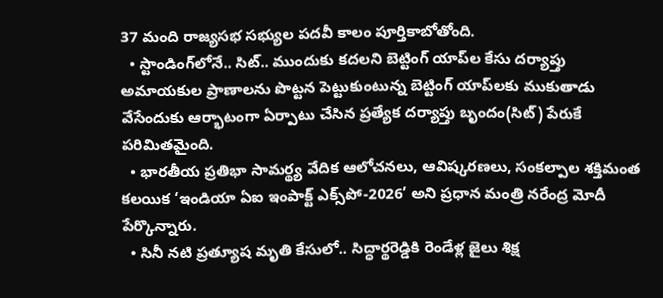37 మంది రాజ్యసభ సభ్యుల పదవీ కాలం పూర్తికాబోతోంది.
  • స్టాండింగ్‌లోనే.. సిట్‌.. ముందుకు కదలని బెట్టింగ్‌ యాప్‌ల కేసు దర్యాప్తు అమాయకుల ప్రాణాలను పొట్టన పెట్టుకుంటున్న బెట్టింగ్‌ యాప్‌లకు ముకుతాడు వేసేందుకు ఆర్భాటంగా ఏర్పాటు చేసిన ప్రత్యేక దర్యాప్తు బృందం(సిట్‌) పేరుకే పరిమితమైంది.
  • భారతీయ ప్రతిభా సామర్థ్య వేదిక ఆలోచనలు, ఆవిష్కరణలు, సంకల్పాల శక్తిమంత కలయిక ‘ఇండియా ఏఐ ఇంపాక్ట్‌ ఎక్స్‌పో-2026’ అని ప్రధాన మంత్రి నరేంద్ర మోదీ పేర్కొన్నారు.
  • సినీ నటి ప్రత్యూష మృతి కేసులో.. సిద్ధార్థరెడ్డికి రెండేళ్ల జైలు శిక్ష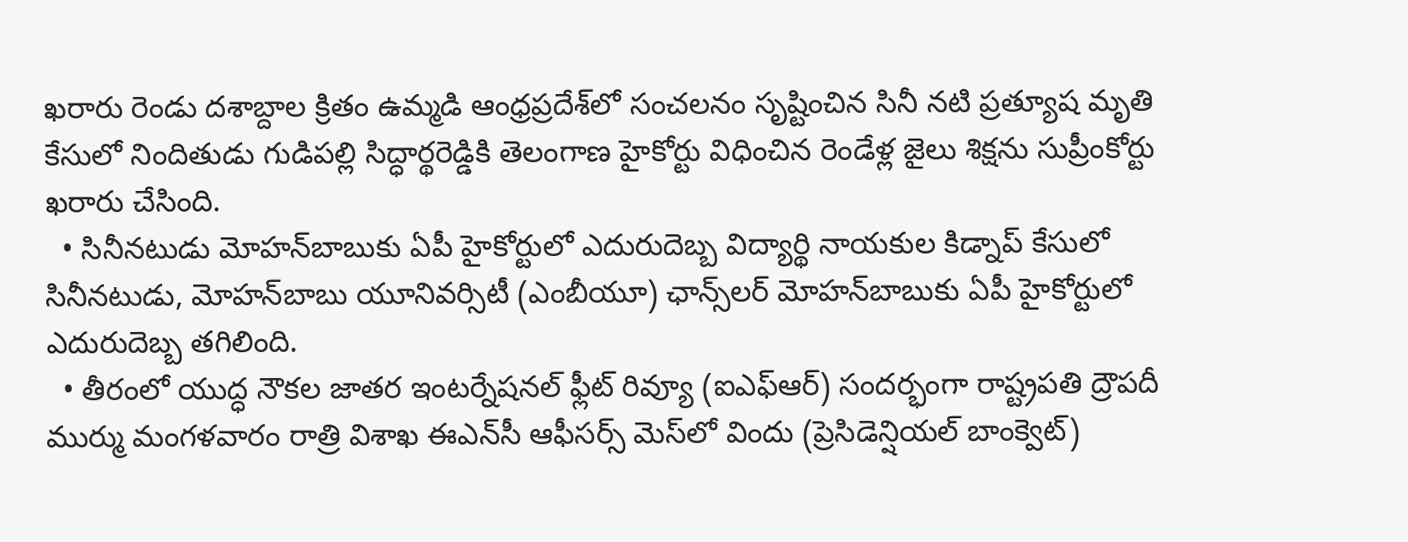ఖరారు రెండు దశాబ్దాల క్రితం ఉమ్మడి ఆంధ్రప్రదేశ్‌లో సంచలనం సృష్టించిన సినీ నటి ప్రత్యూష మృతి కేసులో నిందితుడు గుడిపల్లి సిద్ధార్థరెడ్డికి తెలంగాణ హైకోర్టు విధించిన రెండేళ్ల జైలు శిక్షను సుప్రీంకోర్టు ఖరారు చేసింది.
  • సినీనటుడు మోహన్‌బాబుకు ఏపీ హైకోర్టులో ఎదురుదెబ్బ విద్యార్థి నాయకుల కిడ్నాప్‌ కేసులో సినీనటుడు, మోహన్‌బాబు యూనివర్సిటీ (ఎంబీయూ) ఛాన్స్‌లర్‌ మోహన్‌బాబుకు ఏపీ హైకోర్టులో ఎదురుదెబ్బ తగిలింది.
  • తీరంలో యుద్ధ నౌకల జాతర ఇంటర్నేషనల్‌ ఫ్లీట్‌ రివ్యూ (ఐఎఫ్‌ఆర్‌) సందర్భంగా రాష్ట్రపతి ద్రౌపదీ ముర్ము మంగళవారం రాత్రి విశాఖ ఈఎన్‌సీ ఆఫీసర్స్‌ మెస్‌లో విందు (ప్రెసిడెన్షియల్‌ బాంక్వెట్‌)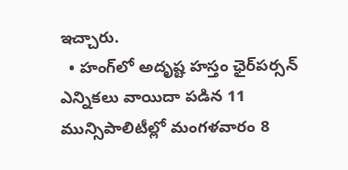ఇచ్చారు.
  • హంగ్‌లో అదృష్ట హస్తం ఛైర్‌పర్సన్‌ ఎన్నికలు వాయిదా పడిన 11 మున్సిపాలిటీల్లో మంగళవారం 8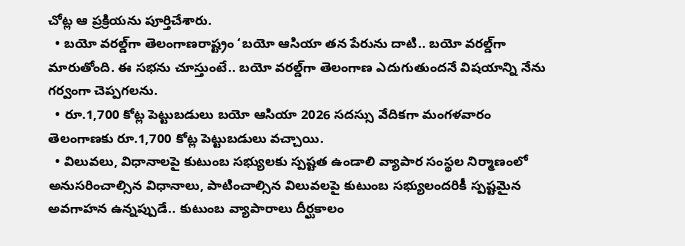చోట్ల ఆ ప్రక్రియను పూర్తిచేశారు.
  • బయో వరల్డ్‌గా తెలంగాణరాష్ట్రం ‘బయో ఆసియా తన పేరును దాటి.. బయో వరల్డ్‌గా మారుతోంది. ఈ సభను చూస్తుంటే.. బయో వరల్డ్‌గా తెలంగాణ ఎదుగుతుందనే విషయాన్ని నేను గర్వంగా చెప్పగలను.
  • రూ.1,700 కోట్ల పెట్టుబడులు బయో ఆసియా 2026 సదస్సు వేదికగా మంగళవారం తెలంగాణకు రూ.1,700 కోట్ల పెట్టుబడులు వచ్చాయి.
  • విలువలు, విధానాలపై కుటుంబ సభ్యులకు స్పష్టత ఉండాలి వ్యాపార సంస్థల నిర్మాణంలో అనుసరించాల్సిన విధానాలు, పాటించాల్సిన విలువలపై కుటుంబ సభ్యులందరికీ స్పష్టమైన అవగాహన ఉన్నప్పుడే.. కుటుంబ వ్యాపారాలు దీర్ఘకాలం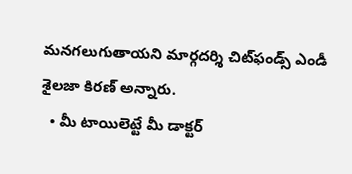మనగలుగుతాయని మార్గదర్శి చిట్‌ఫండ్స్‌ ఎండీ శైలజా కిరణ్‌ అన్నారు.
  • మీ టాయిలెట్టే మీ డాక్టర్‌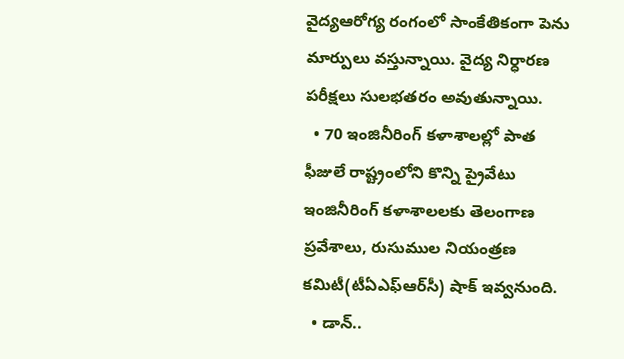వైద్యఆరోగ్య రంగంలో సాంకేతికంగా పెను మార్పులు వస్తున్నాయి. వైద్య నిర్ధారణ పరీక్షలు సులభతరం అవుతున్నాయి.
  • 70 ఇంజినీరింగ్‌ కళాశాలల్లో పాత ఫీజులే రాష్ట్రంలోని కొన్ని ప్రైవేటు ఇంజినీరింగ్‌ కళాశాలలకు తెలంగాణ ప్రవేశాలు, రుసుముల నియంత్రణ కమిటీ(టీఏఎఫ్‌ఆర్‌సీ) షాక్‌ ఇవ్వనుంది.
  • డాన్‌..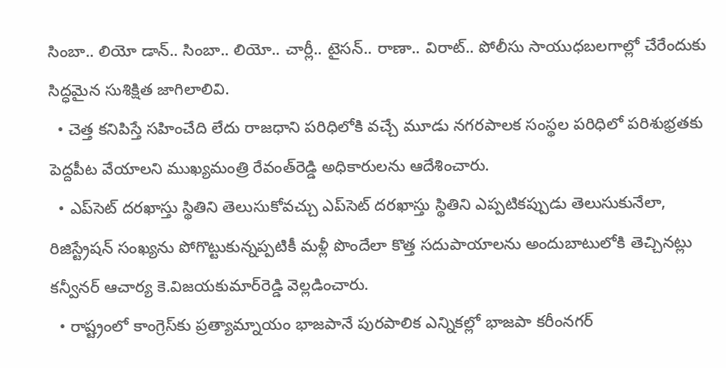సింబా.. లియో డాన్‌.. సింబా.. లియో.. చార్లీ.. టైసన్‌.. రాణా.. విరాట్‌.. పోలీసు సాయుధబలగాల్లో చేరేందుకు సిద్ధమైన సుశిక్షిత జాగిలాలివి.
  • చెత్త కనిపిస్తే సహించేది లేదు రాజధాని పరిధిలోకి వచ్చే మూడు నగరపాలక సంస్థల పరిధిలో పరిశుభ్రతకు పెద్దపీట వేయాలని ముఖ్యమంత్రి రేవంత్‌రెడ్డి అధికారులను ఆదేశించారు.
  • ఎప్‌సెట్‌ దరఖాస్తు స్థితిని తెలుసుకోవచ్చు ఎప్‌సెట్‌ దరఖాస్తు స్థితిని ఎప్పటికప్పుడు తెలుసుకునేలా, రిజిస్ట్రేషన్‌ సంఖ్యను పోగొట్టుకున్నప్పటికీ మళ్లీ పొందేలా కొత్త సదుపాయాలను అందుబాటులోకి తెచ్చినట్లు కన్వీనర్‌ ఆచార్య కె.విజయకుమార్‌రెడ్డి వెల్లడించారు.
  • రాష్ట్రంలో కాంగ్రెస్‌కు ప్రత్యామ్నాయం భాజపానే పురపాలిక ఎన్నికల్లో భాజపా కరీంనగర్‌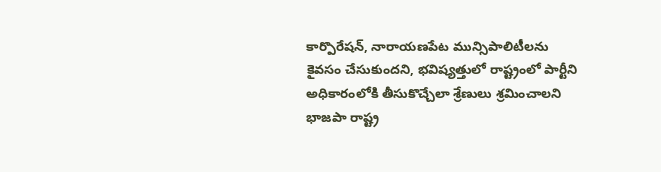కార్పొరేషన్, నారాయణపేట మున్సిపాలిటీలను కైవసం చేసుకుందని, భవిష్యత్తులో రాష్ట్రంలో పార్టీని అధికారంలోకి తీసుకొచ్చేలా శ్రేణులు శ్రమించాలని భాజపా రాష్ట్ర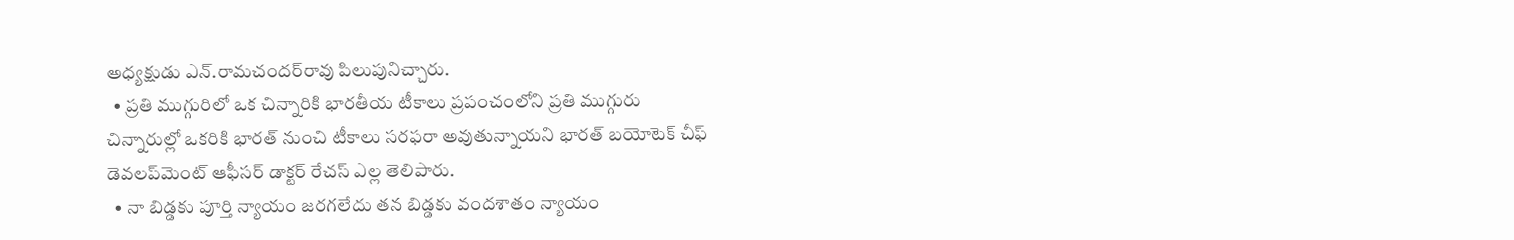అధ్యక్షుడు ఎన్‌.రామచందర్‌రావు పిలుపునిచ్చారు.
  • ప్రతి ముగ్గురిలో ఒక చిన్నారికి భారతీయ టీకాలు ప్రపంచంలోని ప్రతి ముగ్గురు చిన్నారుల్లో ఒకరికి భారత్‌ నుంచి టీకాలు సరఫరా అవుతున్నాయని భారత్‌ బయోటెక్‌ చీఫ్‌ డెవలప్‌మెంట్‌ ఆఫీసర్‌ డాక్టర్‌ రేచస్‌ ఎల్ల తెలిపారు.
  • నా బిడ్డకు పూర్తి న్యాయం జరగలేదు తన బిడ్డకు వందశాతం న్యాయం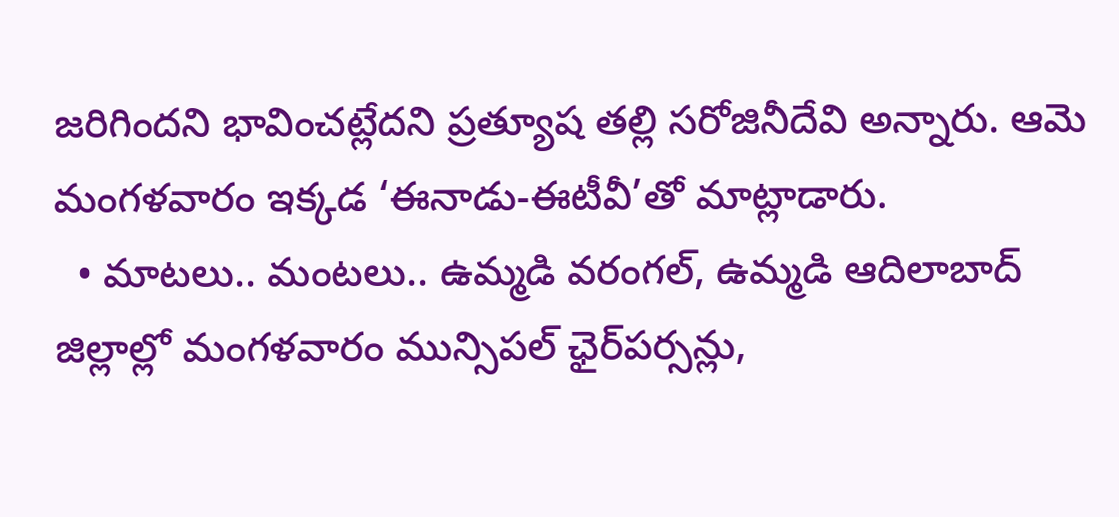జరిగిందని భావించట్లేదని ప్రత్యూష తల్లి సరోజినీదేవి అన్నారు. ఆమె మంగళవారం ఇక్కడ ‘ఈనాడు-ఈటీవీ’తో మాట్లాడారు.
  • మాటలు.. మంటలు.. ఉమ్మడి వరంగల్, ఉమ్మడి ఆదిలాబాద్‌ జిల్లాల్లో మంగళవారం మున్సిపల్‌ ఛైర్‌పర్సన్లు,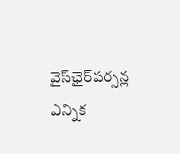వైస్‌ఛైర్‌పర్సన్ల ఎన్నిక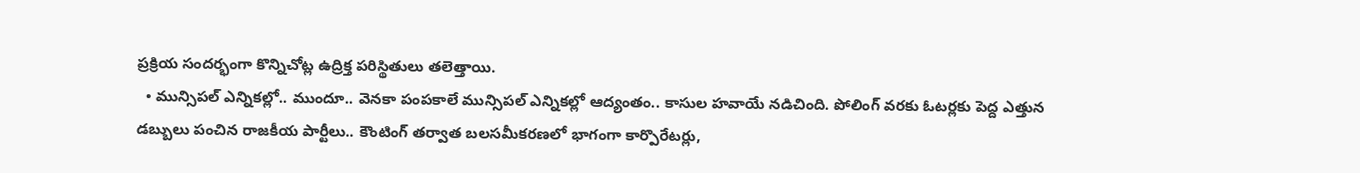ప్రక్రియ సందర్భంగా కొన్నిచోట్ల ఉద్రిక్త పరిస్థితులు తలెత్తాయి.
  • మున్సిపల్‌ ఎన్నికల్లో.. ముందూ.. వెనకా పంపకాలే మున్సిపల్‌ ఎన్నికల్లో ఆద్యంతం.. కాసుల హవాయే నడిచింది. పోలింగ్‌ వరకు ఓటర్లకు పెద్ద ఎత్తున డబ్బులు పంచిన రాజకీయ పార్టీలు.. కౌంటింగ్‌ తర్వాత బలసమీకరణలో భాగంగా కార్పొరేటర్లు,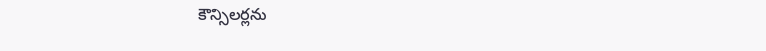కౌన్సిలర్లను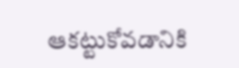ఆకట్టుకోవడానికి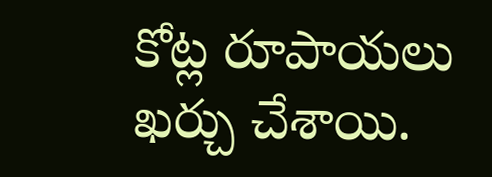కోట్ల రూపాయలు ఖర్చు చేశాయి.